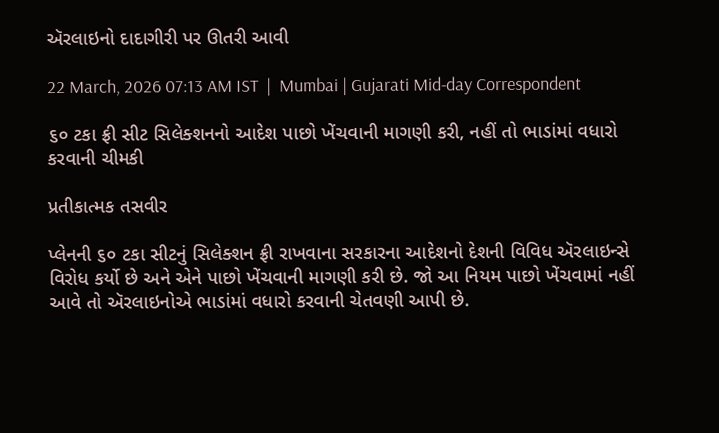ઍરલાઇનો દાદાગીરી પર ઊતરી આવી

22 March, 2026 07:13 AM IST  |  Mumbai | Gujarati Mid-day Correspondent

૬૦ ટકા ફ્રી સીટ સિલેક્શનનો આદેશ પાછો ખેંચવાની માગણી કરી, નહીં તો ભાડાંમાં વધારો કરવાની ચીમકી

પ્રતીકાત્મક તસવીર

પ્લેનની ૬૦ ટકા સીટનું સિલેક્શન ફ્રી રાખવાના સરકારના આદેશનો દેશની વિવિધ ઍરલાઇન્સે વિરોધ કર્યો છે અને એને પાછો ખેંચવાની માગણી કરી છે. જો આ નિયમ પાછો ખેંચવામાં નહીં આવે તો ઍરલાઇનોએ ભાડાંમાં વધારો કરવાની ચેતવણી આપી છે.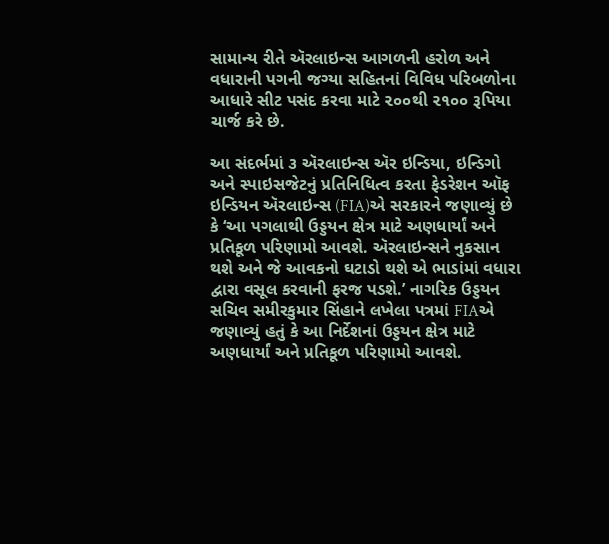સામાન્ય રીતે ઍરલાઇન્સ આગળની હરોળ અને વધારાની પગની જગ્યા સહિતનાં વિવિધ પરિબળોના આધારે સીટ પસંદ કરવા માટે ૨૦૦થી ૨૧૦૦ રૂપિયા ચાર્જ કરે છે.

આ સંદર્ભમાં ૩ ઍરલાઇન્સ ઍર ઇન્ડિયા, ઇન્ડિગો અને સ્પાઇસજેટનું પ્રતિનિધિત્વ કરતા ફેડરેશન ઑફ ઇન્ડિયન ઍરલાઇન્સ (FIA)એ સરકારને જણાવ્યું છે કે ‘આ પગલાથી ઉડ્ડયન ક્ષેત્ર માટે અણધાર્યાં અને પ્રતિકૂળ પરિણામો આવશે. ઍરલાઇન્સને નુકસાન થશે અને જે આવકનો ઘટાડો થશે એ ભાડાંમાં વધારા દ્વારા વસૂલ કરવાની ફરજ પડશે.’ નાગરિક ઉડ્ડયન સચિવ સમીરકુમાર સિંહાને લખેલા પત્રમાં FIAએ જણાવ્યું હતું કે આ નિર્દેશનાં ઉડ્ડયન ક્ષેત્ર માટે અણધાર્યાં અને પ્રતિકૂળ પરિણામો આવશે.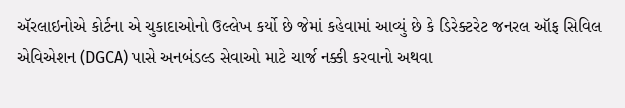ઍરલાઇનોએ કોર્ટના એ ચુકાદાઓનો ઉલ્લેખ કર્યો છે જેમાં કહેવામાં આવ્યું છે કે ડિરેક્ટરેટ જનરલ ઑફ સિવિલ એવિએશન (DGCA) પાસે અનબંડલ્ડ સેવાઓ માટે ચાર્જ નક્કી કરવાનો અથવા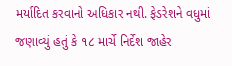મર્યાદિત કરવાનો અધિકાર નથી. ફેડરેશને વધુમાં જણાવ્યું હતું કે ૧૮ માર્ચે નિર્દેશ જાહેર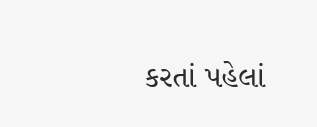કરતાં પહેલાં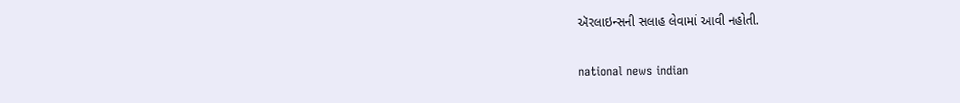ઍરલાઇન્સની સલાહ લેવામાં આવી નહોતી.

national news indian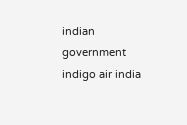indian government indigo air india